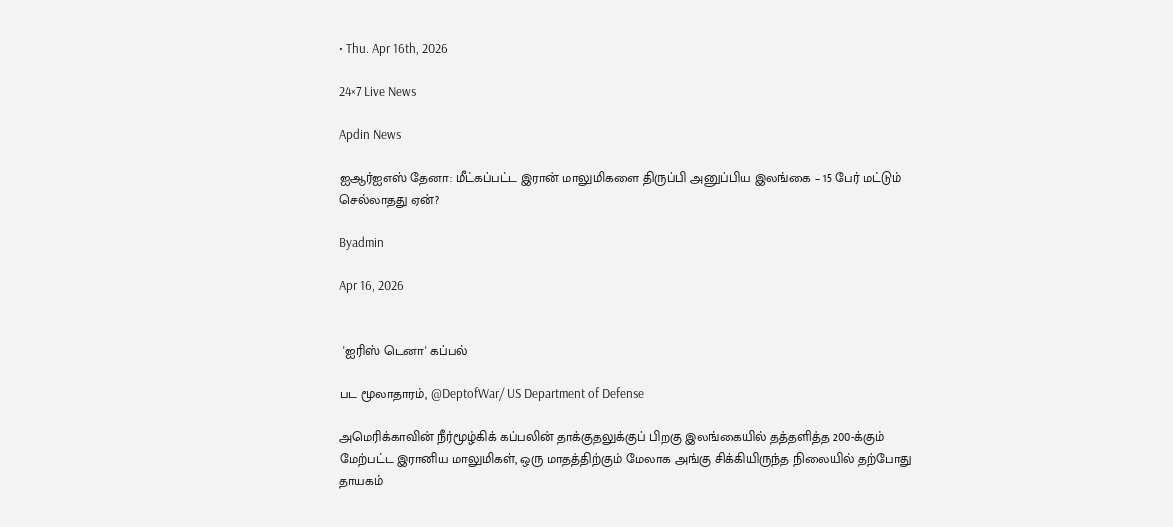• Thu. Apr 16th, 2026

24×7 Live News

Apdin News

ஐஆர்ஐஎஸ் தேனா: மீட்கப்பட்ட இரான் மாலுமிகளை திருப்பி அனுப்பிய இலங்கை – 15 பேர் மட்டும் செல்லாதது ஏன்?

Byadmin

Apr 16, 2026


 'ஐரிஸ் டெனா' கப்பல்

பட மூலாதாரம், @DeptofWar/ US Department of Defense

அமெரிக்காவின் நீர்மூழ்கிக் கப்பலின் தாக்குதலுக்குப் பிறகு இலங்கையில் தத்தளித்த 200-க்கும் மேற்பட்ட இரானிய மாலுமிகள், ஒரு மாதத்திற்கும் மேலாக அங்கு சிக்கியிருந்த நிலையில் தற்போது தாயகம்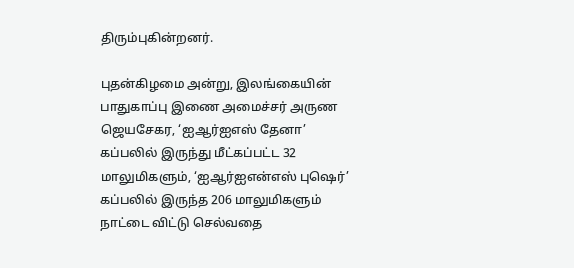திரும்புகின்றனர்.

புதன்கிழமை அன்று, இலங்கையின் பாதுகாப்பு இணை அமைச்சர் அருண ஜெயசேகர, ‘ஐஆர்ஐஎஸ் தேனா’ கப்பலில் இருந்து மீட்கப்பட்ட 32 மாலுமிகளும், ‘ஐஆர்ஐஎன்எஸ் புஷெர்’ கப்பலில் இருந்த 206 மாலுமிகளும் நாட்டை விட்டு செல்வதை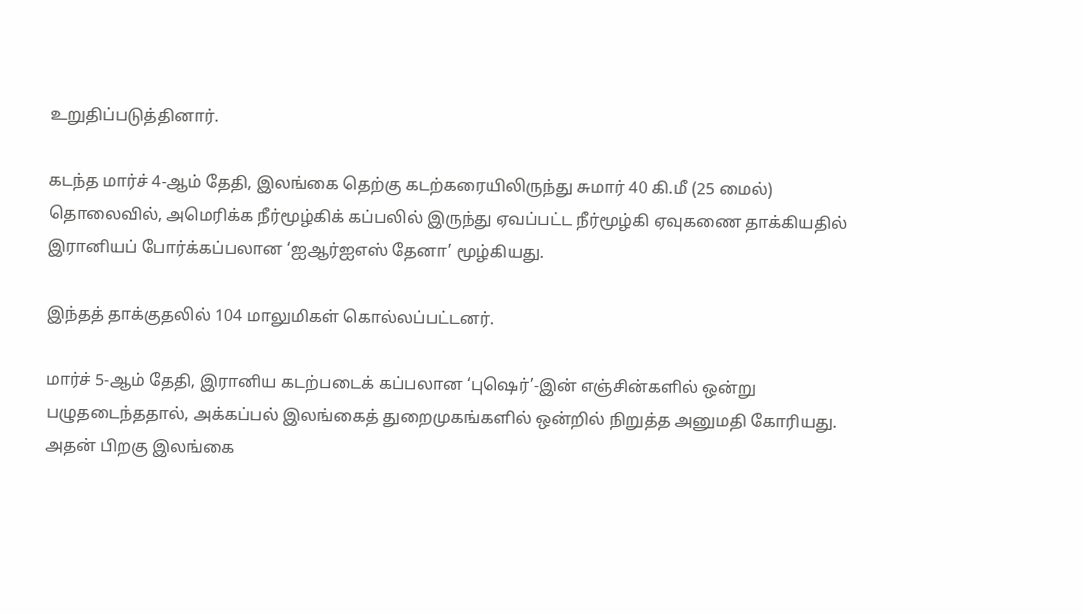உறுதிப்படுத்தினார்.

கடந்த மார்ச் 4-ஆம் தேதி, இலங்கை தெற்கு கடற்கரையிலிருந்து சுமார் 40 கி.மீ (25 மைல்) தொலைவில், அமெரிக்க நீர்மூழ்கிக் கப்பலில் இருந்து ஏவப்பட்ட நீர்மூழ்கி ஏவுகணை தாக்கியதில் இரானியப் போர்க்கப்பலான ‘ஐஆர்ஐஎஸ் தேனா’ மூழ்கியது.

இந்தத் தாக்குதலில் 104 மாலுமிகள் கொல்லப்பட்டனர்.

மார்ச் 5-ஆம் தேதி, இரானிய கடற்படைக் கப்பலான ‘புஷெர்’-இன் எஞ்சின்களில் ஒன்று பழுதடைந்ததால், அக்கப்பல் இலங்கைத் துறைமுகங்களில் ஒன்றில் நிறுத்த அனுமதி கோரியது. அதன் பிறகு இலங்கை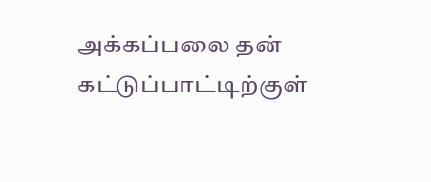அக்கப்பலை தன் கட்டுப்பாட்டிற்குள்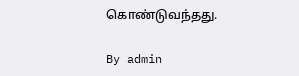கொண்டுவந்தது.

By admin